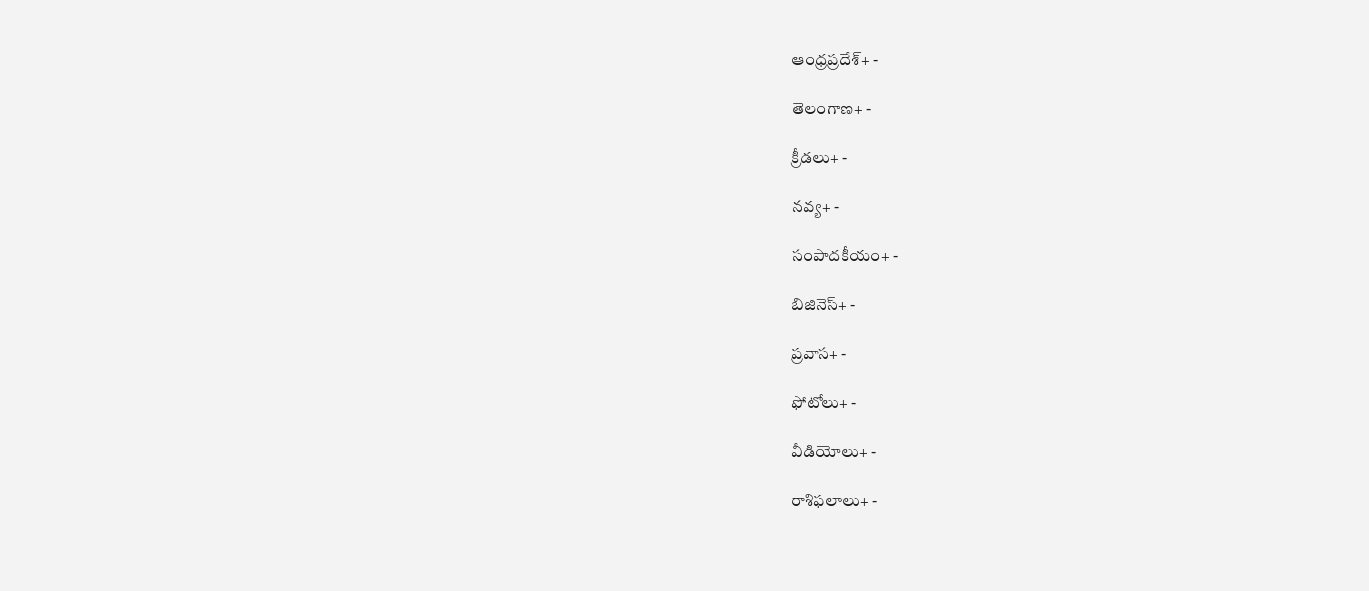ఆంధ్రప్రదేశ్+ -

తెలంగాణ+ -

క్రీడలు+ -

నవ్య+ -

సంపాదకీయం+ -

బిజినెస్+ -

ప్రవాస+ -

ఫోటోలు+ -

వీడియోలు+ -

రాశిఫలాలు+ -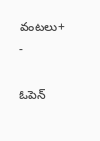వంటలు+ -

ఓపెన్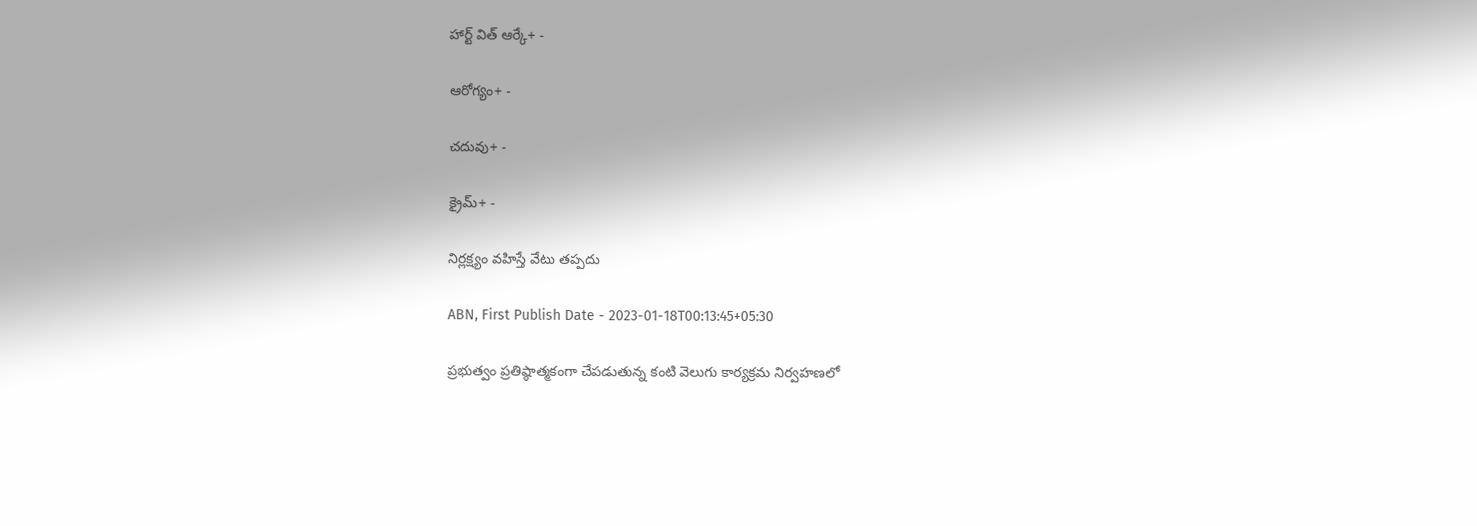హార్ట్ విత్ ఆర్కే+ -

ఆరోగ్యం+ -

చదువు+ -

క్రైమ్+ -

నిర్లక్ష్యం వహిస్తే వేటు తప్పదు

ABN, First Publish Date - 2023-01-18T00:13:45+05:30

ప్రభుత్వం ప్రతిష్ఠాత్మకంగా చేపడుతున్న కంటి వెలుగు కార్యక్రమ నిర్వహణలో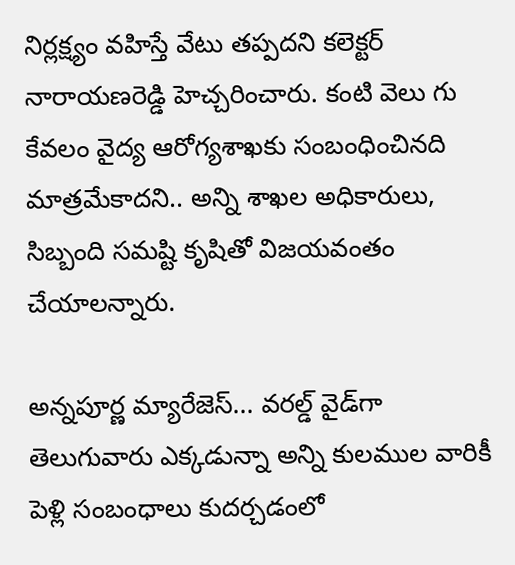నిర్లక్ష్యం వహిస్తే వేటు తప్పదని కలెక్టర్‌ నారాయణరెడ్డి హెచ్చరించారు. కంటి వెలు గు కేవలం వైద్య ఆరోగ్యశాఖకు సంబంధించినది మాత్రమేకాదని.. అన్ని శాఖల అధికారులు, సిబ్బంది సమష్టి కృషితో విజయవంతం చేయాలన్నారు.

అన్నపూర్ణ మ్యారేజెస్... వరల్డ్ వైడ్‌గా తెలుగువారు ఎక్కడున్నా అన్ని కులముల వారికీ పెళ్లి సంబంధాలు కుదర్చడంలో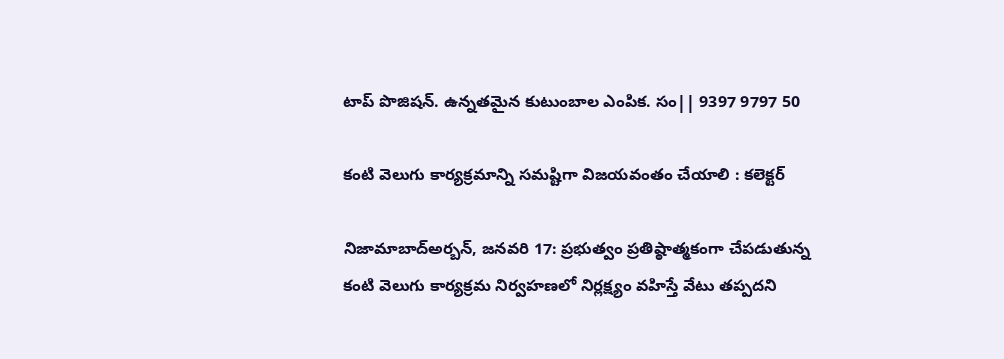టాప్ పొజిషన్. ఉన్నతమైన కుటుంబాల ఎంపిక. సం|| 9397 9797 50

కంటి వెలుగు కార్యక్రమాన్ని సమష్టిగా విజయవంతం చేయాలి : కలెక్టర్‌

నిజామాబాద్‌అర్బన్‌, జనవరి 17: ప్రభుత్వం ప్రతిష్ఠాత్మకంగా చేపడుతున్న కంటి వెలుగు కార్యక్రమ నిర్వహణలో నిర్లక్ష్యం వహిస్తే వేటు తప్పదని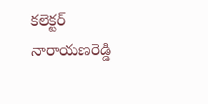కలెక్టర్‌ నారాయణరెడ్డి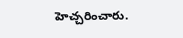హెచ్చరించారు.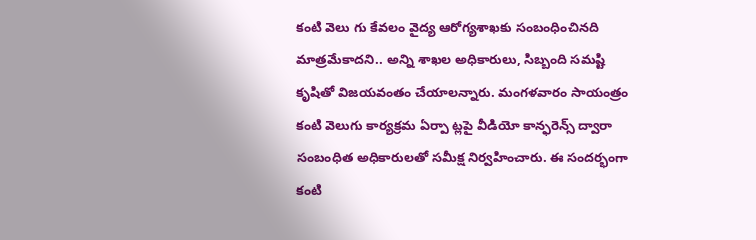కంటి వెలు గు కేవలం వైద్య ఆరోగ్యశాఖకు సంబంధించినది మాత్రమేకాదని.. అన్ని శాఖల అధికారులు, సిబ్బంది సమష్టి కృషితో విజయవంతం చేయాలన్నారు. మంగళవారం సాయంత్రం కంటి వెలుగు కార్యక్రమ ఏర్పా ట్లపై వీడియో కాన్ఫరెన్స్‌ ద్వారా సంబంధిత అధికారులతో సమీక్ష నిర్వహించారు. ఈ సందర్భంగా కంటి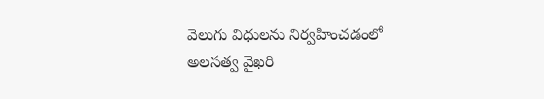వెలుగు విధులను నిర్వహించడంలో అలసత్వ వైఖరి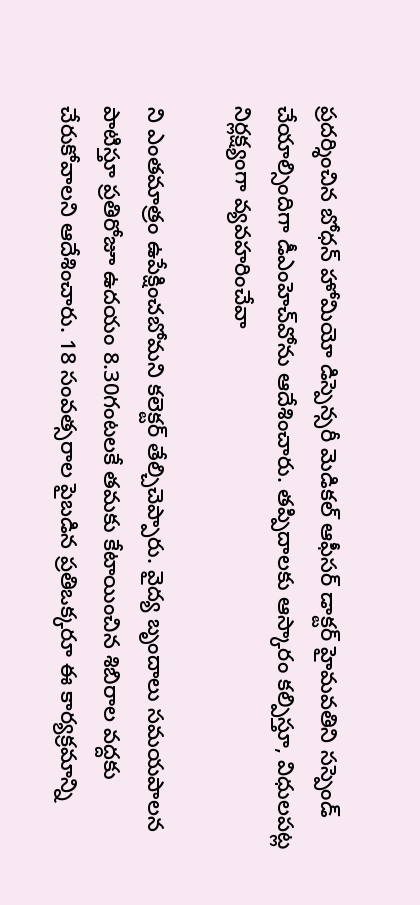ప్రదర్శించిన బోధన్‌ హోమియో డిస్పెన్సరీ మెడికల్‌ ఆఫీసర్‌ డాక్టర్‌ హైమవతిని సస్పెండ్‌ చేయాల్సిందిగా డీఎంహెచ్‌వోను ఆదేశించారు. తప్పిదాలకు ఆస్కారం కల్పిస్తూ, విధులపట్ల నిర్లక్ష్యంగా వ్యవహరించేవా

ని ఎంతమాత్రం ఉపేక్షించబోమని కలెక్టర్‌ తేల్చిచెప్పారు. వైద్య బృందాలు సమయపాలన పాటిస్తూ ప్రతిరోజూ ఉదయం 8.30గంటలకే తమకు కేటాయించిన శిబిరాల వద్దకు చేరుకోవాలని ఆదేశించారు. 18 సంవత్సరాల పైబడిన ప్రతిఒక్కరూ ఈ కార్యక్రమాన్ని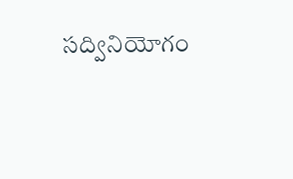సద్వినియోగం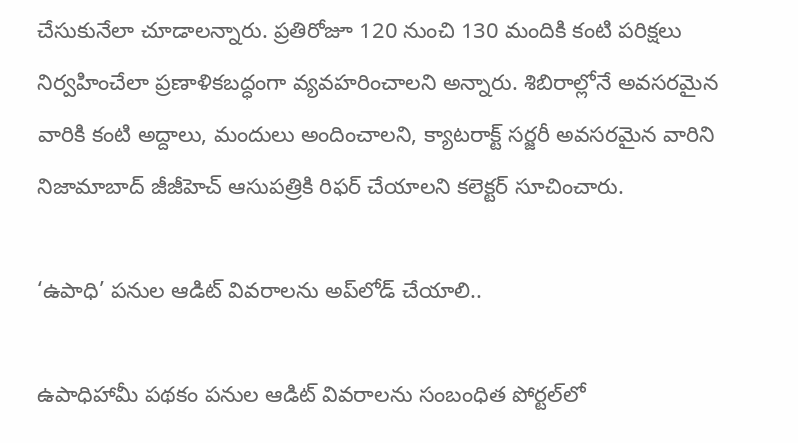చేసుకునేలా చూడాలన్నారు. ప్రతిరోజూ 120 నుంచి 130 మందికి కంటి పరిక్షలు నిర్వహించేలా ప్రణాళికబద్ధంగా వ్యవహరించాలని అన్నారు. శిబిరాల్లోనే అవసరమైన వారికి కంటి అద్దాలు, మందులు అందించాలని, క్యాటరాక్ట్‌ సర్జరీ అవసరమైన వారిని నిజామాబాద్‌ జీజీహెచ్‌ ఆసుపత్రికి రిఫర్‌ చేయాలని కలెక్టర్‌ సూచించారు.

‘ఉపాధి’ పనుల ఆడిట్‌ వివరాలను అప్‌లోడ్‌ చేయాలి..

ఉపాధిహామీ పథకం పనుల ఆడిట్‌ వివరాలను సంబంధిత పోర్టల్‌లో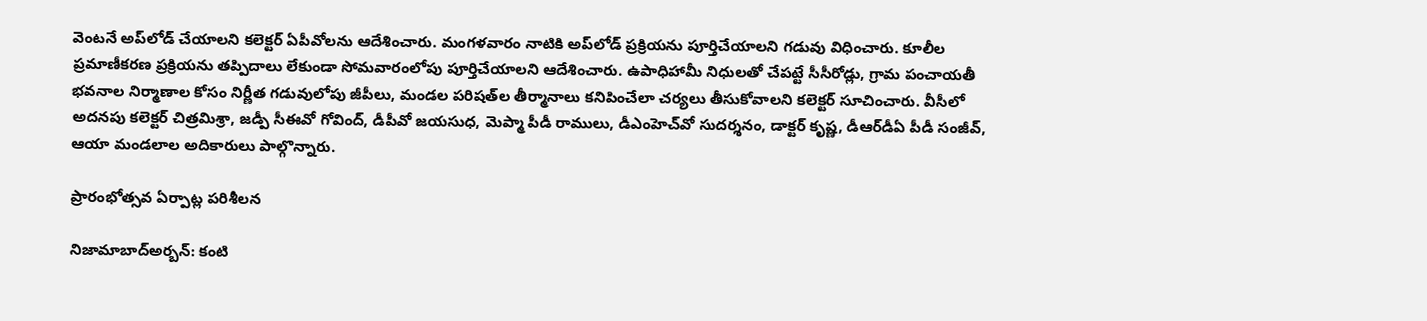వెంటనే అప్‌లోడ్‌ చేయాలని కలెక్టర్‌ ఏపీవోలను ఆదేశించారు. మంగళవారం నాటికి అప్‌లోడ్‌ ప్రక్రియను పూర్తిచేయాలని గడువు విధించారు. కూలీల ప్రమాణీకరణ ప్రక్రియను తప్పిదాలు లేకుండా సోమవారంలోపు పూర్తిచేయాలని ఆదేశించారు. ఉపాధిహామీ నిధులతో చేపట్టే సీసీరోడ్లు, గ్రామ పంచాయతీ భవనాల నిర్మాణాల కోసం నిర్ణీత గడువులోపు జీపీలు, మండల పరిషత్‌ల తీర్మానాలు కనిపించేలా చర్యలు తీసుకోవాలని కలెక్టర్‌ సూచించారు. వీసీలో అదనపు కలెక్టర్‌ చిత్రమిశ్రా, జడ్పీ సీఈవో గోవింద్‌, డీపీవో జయసుధ, మెప్మా పీడీ రాములు, డీఎంహెచ్‌వో సుదర్శనం, డాక్టర్‌ కృష్ణ, డీఆర్‌డీఏ పీడీ సంజీవ్‌, ఆయా మండలాల అదికారులు పాల్గొన్నారు.

ప్రారంభోత్సవ ఏర్పాట్ల పరిశీలన

నిజామాబాద్‌అర్బన్‌: కంటి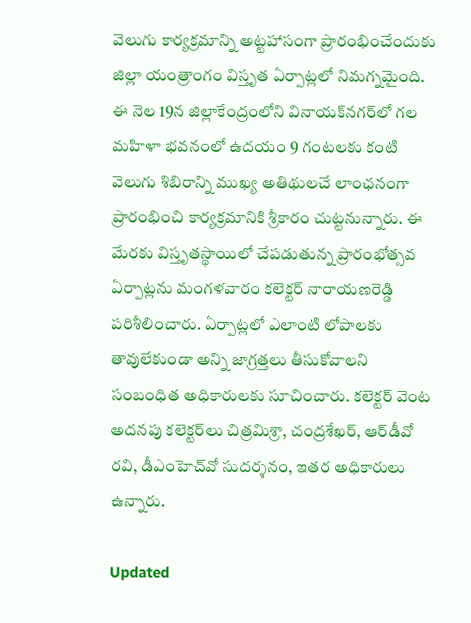వెలుగు కార్యక్రమాన్ని అట్టహాసంగా ప్రారంభించేందుకు జిల్లా యంత్రాంగం విస్తృత ఏర్పాట్లలో నిమగ్నమైంది. ఈ నెల 19న జిల్లాకేంద్రంలోని వినాయక్‌నగర్‌లో గల మహిళా భవనంలో ఉదయం 9 గంటలకు కంటి వెలుగు శిబిరాన్ని ముఖ్య అతిథులచే లాంఛనంగా ప్రారంభించి కార్యక్రమానికి శ్రీకారం చుట్టనున్నారు. ఈ మేరకు విస్తృతస్థాయిలో చేపడుతున్న ప్రారంభోత్సవ ఏర్పాట్లను మంగళవారం కలెక్టర్‌ నారాయణరెడ్డి పరిశీలించారు. ఏర్పాట్లలో ఎలాంటి లోపాలకు తావులేకుండా అన్ని జాగ్రత్తలు తీసుకోవాలని సంబంధిత అధికారులకు సూచించారు. కలెక్టర్‌ వెంట అదనపు కలెక్టర్‌లు చిత్రమిశ్రా, చంద్రశేఖర్‌, ఆర్‌డీవో రవి, డీఎంహెచ్‌వో సుదర్శనం, ఇతర అధికారులు ఉన్నారు.

Updated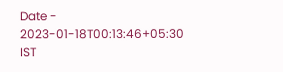Date - 2023-01-18T00:13:46+05:30 IST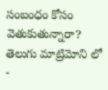సంబంధం కోసం వెతుకుతున్నారా? తెలుగు మాట్రిమోని లో -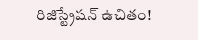రిజిస్ట్రేషన్ ఉచితం!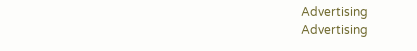Advertising
Advertising